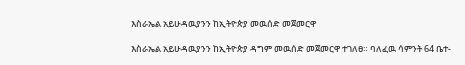እስራኤል አይሁዳዉያንን ከኢትዮጵያ መዉሰድ መጀመርዋ

እስራኤል አይሁዳዉያንን ከኢትዮጵያ ዳግም መዉሰድ መጀመርዋ ተገለፀ። ባለፈዉ ሳምንት 64 ቤተ-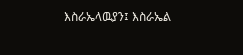እስራኤላዉያን፤ እስራኤል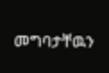መግባታቸዉን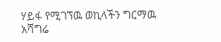ሃይፋ የሚገኘዉ ወኪላችን ግርማዉ አሻግሬ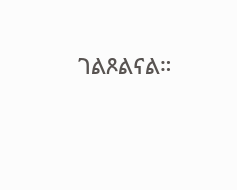ገልጾልናል።